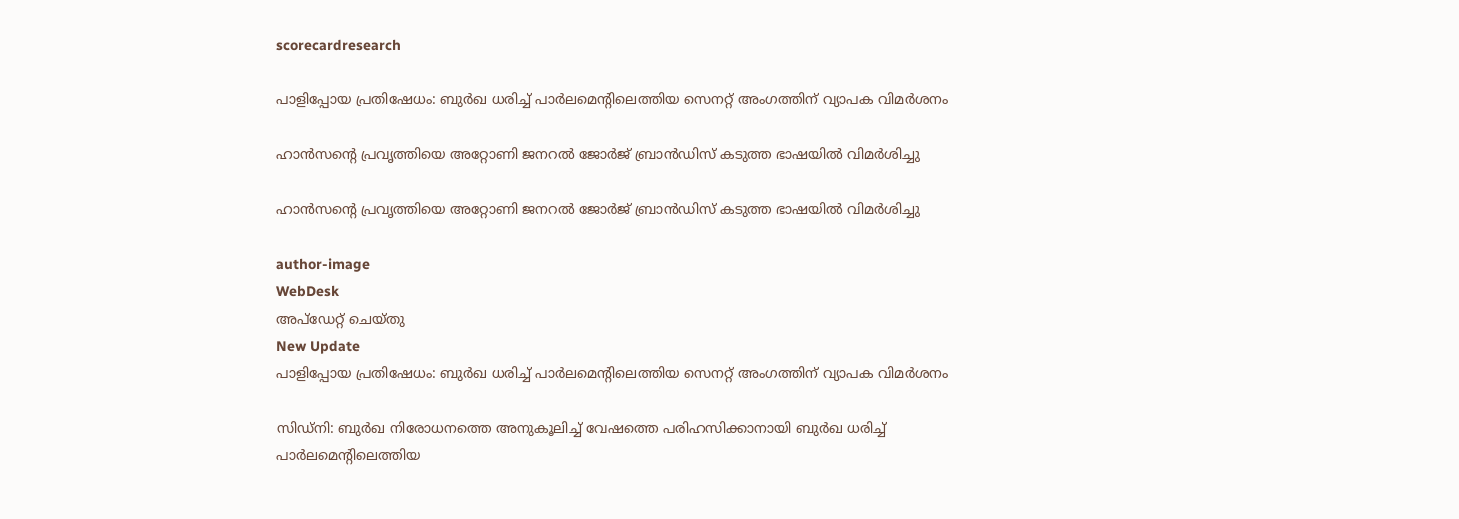scorecardresearch

പാളിപ്പോയ പ്രതിഷേധം: ബുര്‍ഖ ധരിച്ച് പാര്‍ലമെന്റിലെത്തിയ സെനറ്റ് അംഗത്തിന് വ്യാപക വിമര്‍ശനം

ഹാന്‍സന്റെ പ്രവൃത്തിയെ അറ്റോണി ജനറല്‍ ജോര്‍ജ് ബ്രാന്‍ഡിസ് കടുത്ത ഭാഷയില്‍ വിമര്‍ശിച്ചു

ഹാന്‍സന്റെ പ്രവൃത്തിയെ അറ്റോണി ജനറല്‍ ജോര്‍ജ് ബ്രാന്‍ഡിസ് കടുത്ത ഭാഷയില്‍ വിമര്‍ശിച്ചു

author-image
WebDesk
അപ്‌ഡേറ്റ് ചെയ്‌തു
New Update
പാളിപ്പോയ പ്രതിഷേധം: ബുര്‍ഖ ധരിച്ച് പാര്‍ലമെന്റിലെത്തിയ സെനറ്റ് അംഗത്തിന് വ്യാപക വിമര്‍ശനം

സിഡ്നി: ബുര്‍ഖ നിരോധനത്തെ അനുകൂലിച്ച് വേഷത്തെ പരിഹസിക്കാനായി ബുർഖ ധരിച്ച് പാര്‍ലമെന്റിലെത്തിയ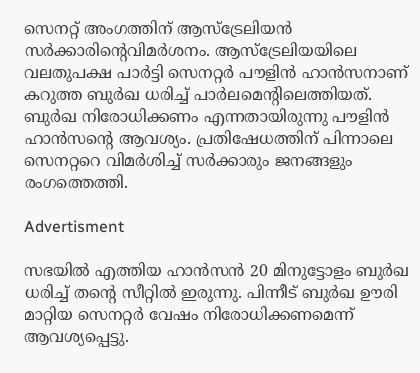സെനറ്റ് അംഗത്തിന് ആസ്ട്രേലിയൻ സര്‍ക്കാരിന്റെവിമർശനം. ആസ്ട്രേലിയയിലെ വലതുപക്ഷ പാർട്ടി സെനറ്റർ പൗളിൻ ഹാൻസനാണ് കറുത്ത ബുർഖ ധരിച്ച് പാർലമെന്‍റിലെത്തിയത്. ബുർഖ നിരോധിക്കണം എന്നതായിരുന്നു പൗളിൻ ഹാൻസന്‍റെ ആവശ്യം. പ്രതിഷേധത്തിന് പിന്നാലെ സെനറ്ററെ വിമര്‍ശിച്ച് സര്‍ക്കാരും ജനങ്ങളും രംഗത്തെത്തി.

Advertisment

സഭയില്‍ എത്തിയ ഹാന്‍സന്‍ 20 മിനുട്ടോളം ബുര്‍ഖ ധരിച്ച് തന്റെ സീറ്റില്‍ ഇരുന്നു. പിന്നീട് ബുര്‍ഖ ഊരി മാറ്റിയ സെനറ്റര്‍ വേഷം നിരോധിക്കണമെന്ന് ആവശ്യപ്പെട്ടു.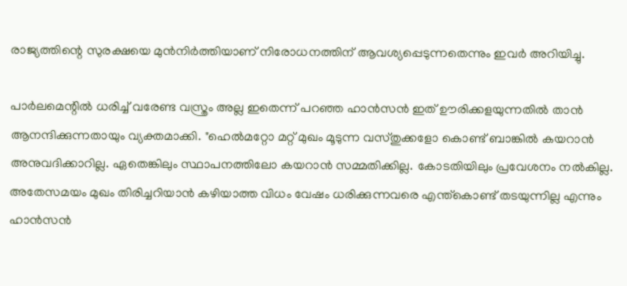രാജ്യത്തിന്റെ സുരക്ഷയെ മുന്‍നിര്‍ത്തിയാണ് നിരോധനത്തിന് ആവശ്യപ്പെടുന്നതെന്നും ഇവര്‍ അറിയിച്ചു.

പാര്‍ലമെന്റില്‍ ധരിച്ച് വരേണ്ട വസ്ത്രം അല്ല ഇതെന്ന് പറഞ്ഞ ഹാന്‍സന്‍ ഇത് ഊരിക്കളയുന്നതില്‍ താന്‍ ആനന്ദിക്കുന്നതായും വ്യക്തമാക്കി. "ഹെല്‍മറ്റോ മറ്റ് മുഖം മൂടുന്ന വസ്തുക്കളോ കൊണ്ട് ബാങ്കില്‍ കയറാന്‍ അനുവദിക്കാറില്ല. ഏതെങ്കിലും സ്ഥാപനത്തിലോ കയറാന്‍ സമ്മതിക്കില്ല. കോടതിയിലും പ്രവേശനം നല്‍കില്ല. അതേസമയം മുഖം തിരിച്ചറിയാന്‍ കഴിയാത്ത വിധം വേഷം ധരിക്കുന്നവരെ എന്ത്കൊണ്ട് തടയുന്നില്ല എന്നും ഹാന്‍സന്‍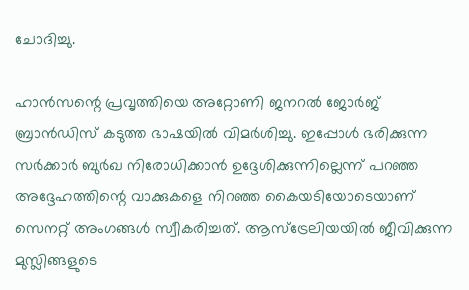ചോദിച്ചു.

ഹാന്‍സന്റെ പ്രവൃത്തിയെ അറ്റോണി ജനറല്‍ ജോര്‍ജ് ബ്രാന്‍ഡിസ് കടുത്ത ഭാഷയില്‍ വിമര്‍ശിച്ചു. ഇപ്പോൾ ഭരിക്കുന്ന സർക്കാർ ബുർഖ നിരോധിക്കാൻ ഉദ്ദേശിക്കുന്നില്ലെന്ന് പറഞ്ഞ അദ്ദേഹത്തിന്റെ വാക്കുകളെ നിറഞ്ഞ കൈയടിയോടെയാണ് സെനറ്റ് അംഗങ്ങള്‍ സ്വീകരിച്ചത്. ആസ്ട്രേലിയയിൽ ജീവിക്കുന്ന മുസ്ലിങ്ങളുടെ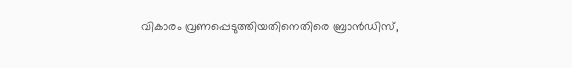വികാരം വ്രണപ്പെടുത്തിയതിനെതിരെ ബ്രാൻഡിസ്,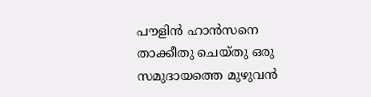പൗളിൻ ഹാൻസനെ താക്കീതു ചെയ്തു ഒരു സമുദായത്തെ മുഴുവന്‍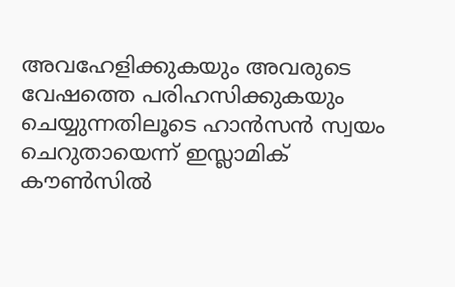അവഹേളിക്കുകയും അവരുടെ വേഷത്തെ പരിഹസിക്കുകയും ചെയ്യുന്നതിലൂടെ ഹാന്‍സന്‍ സ്വയം ചെറുതായെന്ന് ഇസ്ലാമിക് കൗണ്‍സില്‍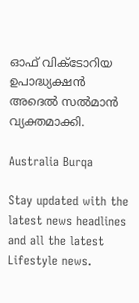ഓഫ് വിക്ടോറിയ ഉപാദ്ധ്യക്ഷന്‍ അദെല്‍ സല്‍മാന്‍ വ്യക്തമാക്കി.

Australia Burqa

Stay updated with the latest news headlines and all the latest Lifestyle news.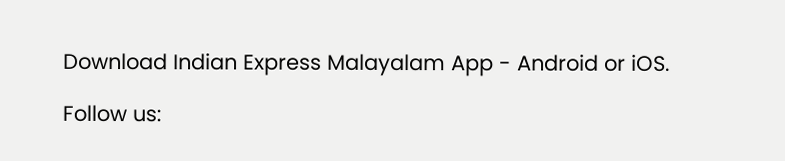Download Indian Express Malayalam App - Android or iOS.

Follow us: